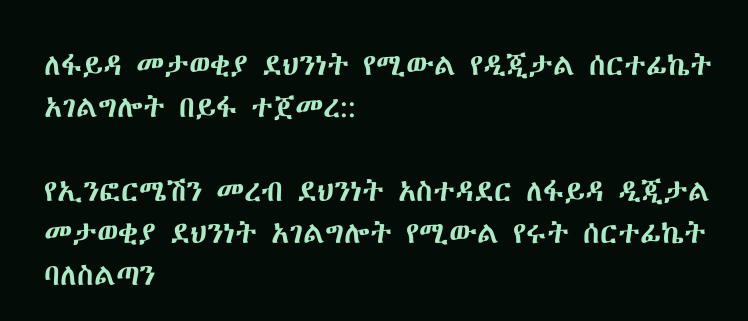ለፋይዳ መታወቂያ ደህንነት የሚውል የዲጂታል ሰርተፊኬት አገልግሎት በይፋ ተጀመረ::

የኢንፎርሜሽን መረብ ደህንነት አስተዳደር ለፋይዳ ዲጂታል መታወቂያ ደህንነት አገልግሎት የሚውል የሩት ሰርተፊኬት ባለስልጣን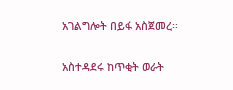አገልግሎት በይፋ አስጀመረ፡፡

አስተዳደሩ ከጥቂት ወራት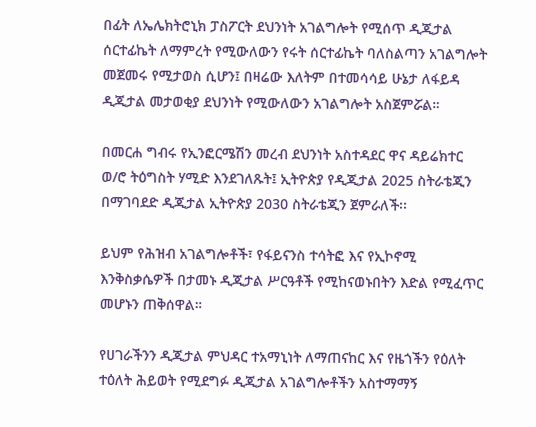በፊት ለኤሌክትሮኒክ ፓስፖርት ደህንነት አገልግሎት የሚሰጥ ዲጂታል ሰርተፊኬት ለማምረት የሚውለውን የሩት ሰርተፊኬት ባለስልጣን አገልግሎት መጀመሩ የሚታወስ ሲሆን፤ በዛሬው እለትም በተመሳሳይ ሁኔታ ለፋይዳ ዲጂታል መታወቂያ ደህንነት የሚውለውን አገልግሎት አስጀምሯል።

በመርሐ ግብሩ የኢንፎርሜሽን መረብ ደህንነት አስተዳደር ዋና ዳይሬክተር ወ/ሮ ትዕግስት ሃሚድ እንደገለጹት፤ ኢትዮጵያ የዲጂታል 2025 ስትራቴጂን በማገባደድ ዲጂታል ኢትዮጵያ 2030 ስትራቴጂን ጀምራለች፡፡

ይህም የሕዝብ አገልግሎቶች፣ የፋይናንስ ተሳትፎ እና የኢኮኖሚ እንቅስቃሴዎች በታመኑ ዲጂታል ሥርዓቶች የሚከናወኑበትን እድል የሚፈጥር መሆኑን ጠቅሰዋል።

የሀገራችንን ዲጂታል ምህዳር ተአማኒነት ለማጠናከር እና የዜጎችን የዕለት ተዕለት ሕይወት የሚደግፉ ዲጂታል አገልግሎቶችን አስተማማኝ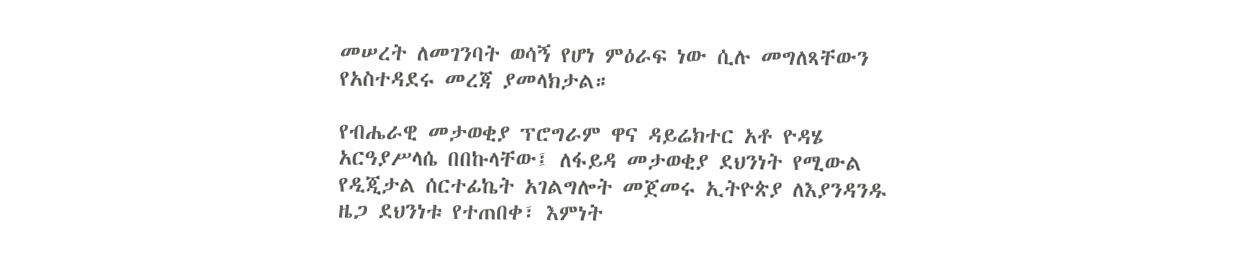መሠረት ለመገንባት ወሳኝ የሆነ ምዕራፍ ነው ሲሉ መግለጻቸውን የአስተዳደሩ መረጃ ያመላክታል።

የብሔራዊ መታወቂያ ፕሮግራም ዋና ዳይሬክተር አቶ ዮዳሄ አርዓያሥላሴ በበኩላቸው፤ ለፋይዳ መታወቂያ ደህንነት የሚውል የዲጂታል ሰርተፊኬት አገልግሎት መጀመሩ ኢትዮጵያ ለእያንዳንዱ ዜጋ ደህንነቱ የተጠበቀ፣ እምነት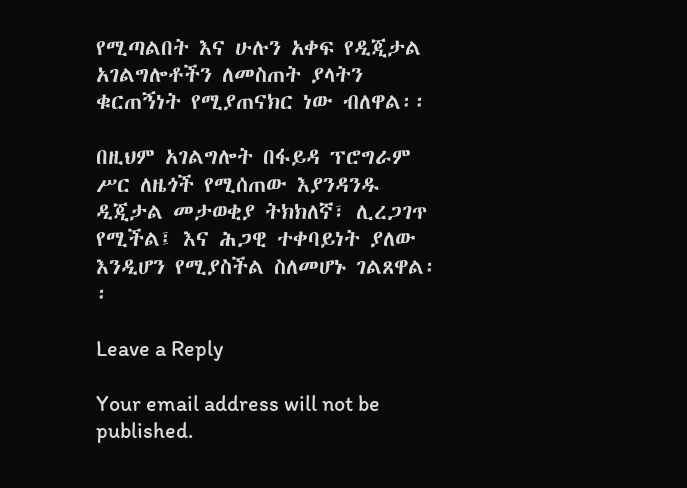የሚጣልበት እና ሁሉን አቀፍ የዲጂታል አገልግሎቶችን ለመስጠት ያላትን ቁርጠኝነት የሚያጠናክር ነው ብለዋል፡፡

በዚህም አገልግሎት በፋይዳ ፕሮግራም ሥር ለዜጎች የሚሰጠው እያንዳንዱ ዲጂታል መታወቂያ ትክክለኛ፣ ሊረጋገጥ የሚችል፤ እና ሕጋዊ ተቀባይነት ያለው እንዲሆን የሚያስችል ስለመሆኑ ገልጸዋል፡፡

Leave a Reply

Your email address will not be published.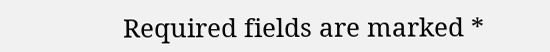Required fields are marked *